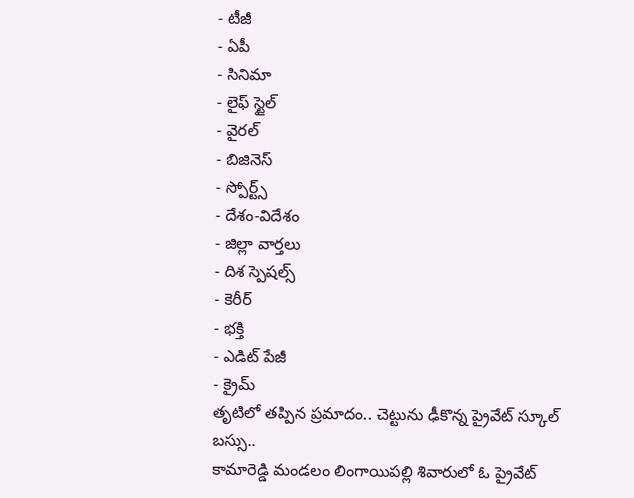- టీజీ
- ఏపీ
- సినిమా
- లైఫ్ స్టైల్
- వైరల్
- బిజినెస్
- స్పోర్ట్స్
- దేశం-విదేశం
- జిల్లా వార్తలు
- దిశ స్పెషల్స్
- కెరీర్
- భక్తి
- ఎడిట్ పేజీ
- క్రైమ్
తృటిలో తప్పిన ప్రమాదం.. చెట్టును ఢీకొన్న ప్రైవేట్ స్కూల్ బస్సు..
కామారెడ్డి మండలం లింగాయిపల్లి శివారులో ఓ ప్రైవేట్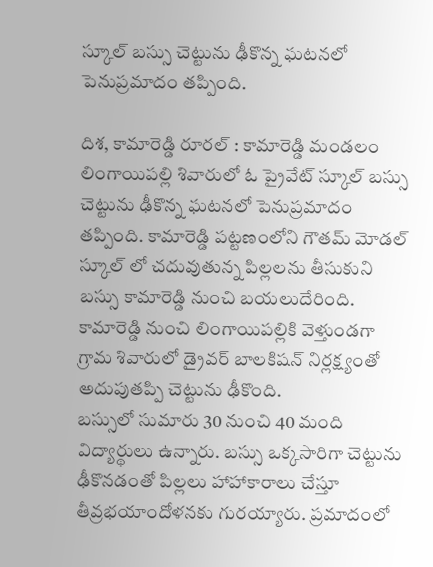స్కూల్ బస్సు చెట్టును ఢీకొన్న ఘటనలో పెనుప్రమాదం తప్పింది.

దిశ, కామారెడ్డి రూరల్ : కామారెడ్డి మండలం లింగాయిపల్లి శివారులో ఓ ప్రైవేట్ స్కూల్ బస్సు చెట్టును ఢీకొన్న ఘటనలో పెనుప్రమాదం తప్పింది. కామారెడ్డి పట్టణంలోని గౌతమ్ మోడల్ స్కూల్ లో చదువుతున్న పిల్లలను తీసుకుని బస్సు కామారెడ్డి నుంచి బయలుదేరింది. కామారెడ్డి నుంచి లింగాయిపల్లికి వెళ్తుండగా గ్రామ శివారులో డ్రైవర్ బాలకిషన్ నిర్లక్ష్యంతో అదుపుతప్పి చెట్టును ఢీకొంది.
బస్సులో సుమారు 30 నుంచి 40 మంది విద్యార్థులు ఉన్నారు. బస్సు ఒక్కసారిగా చెట్టును ఢీకొనడంతో పిల్లలు హాహాకారాలు చేస్తూ తీవ్రభయాందోళనకు గురయ్యారు. ప్రమాదంలో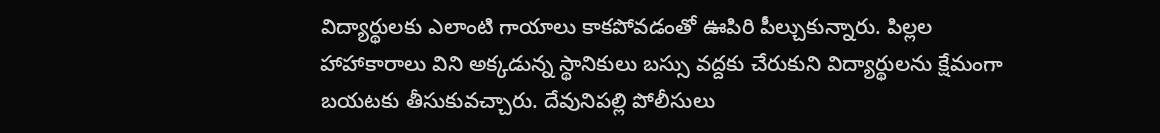విద్యార్థులకు ఎలాంటి గాయాలు కాకపోవడంతో ఊపిరి పీల్చుకున్నారు. పిల్లల హాహాకారాలు విని అక్కడున్న స్థానికులు బస్సు వద్దకు చేరుకుని విద్యార్థులను క్షేమంగా బయటకు తీసుకువచ్చారు. దేవునిపల్లి పోలీసులు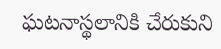ఘటనాస్థలానికి చేరుకుని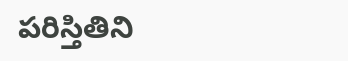పరిస్తితిని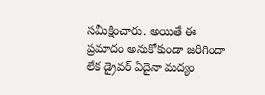సమీక్షించారు. అయితే ఈ ప్రమాదం అనుకోకుండా జరిగిందా లేక డ్రైవర్ ఏదైనా మద్యం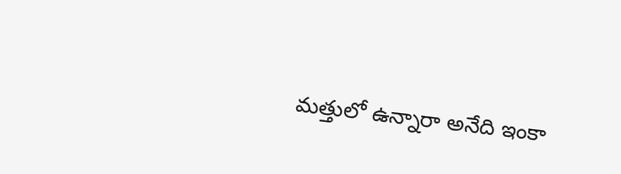మత్తులో ఉన్నారా అనేది ఇంకా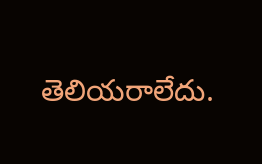తెలియరాలేదు.